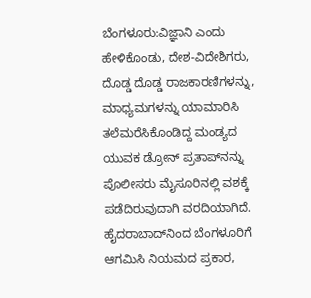ಬೆಂಗಳೂರು:ವಿಜ್ಞಾನಿ ಎಂದು ಹೇಳಿಕೊಂಡು, ದೇಶ-ವಿದೇಶಿಗರು, ದೊಡ್ಡ ದೊಡ್ಡ ರಾಜಕಾರಣಿಗಳನ್ನು, ಮಾಧ್ಯಮಗಳನ್ನು ಯಾಮಾರಿಸಿ ತಲೆಮರೆಸಿಕೊಂಡಿದ್ದ ಮಂಡ್ಯದ ಯುವಕ ಡ್ರೋನ್‌ ಪ್ರತಾಪ್‌ನನ್ನು ಪೊಲೀಸರು ಮೈಸೂರಿನಲ್ಲಿ ವಶಕ್ಕೆ ಪಡೆದಿರುವುದಾಗಿ ವರದಿಯಾಗಿದೆ.
ಹೈದರಾಬಾದ್‌ನಿಂದ ಬೆಂಗಳೂರಿಗೆ ಆಗಮಿಸಿ ನಿಯಮದ ಪ್ರಕಾರ,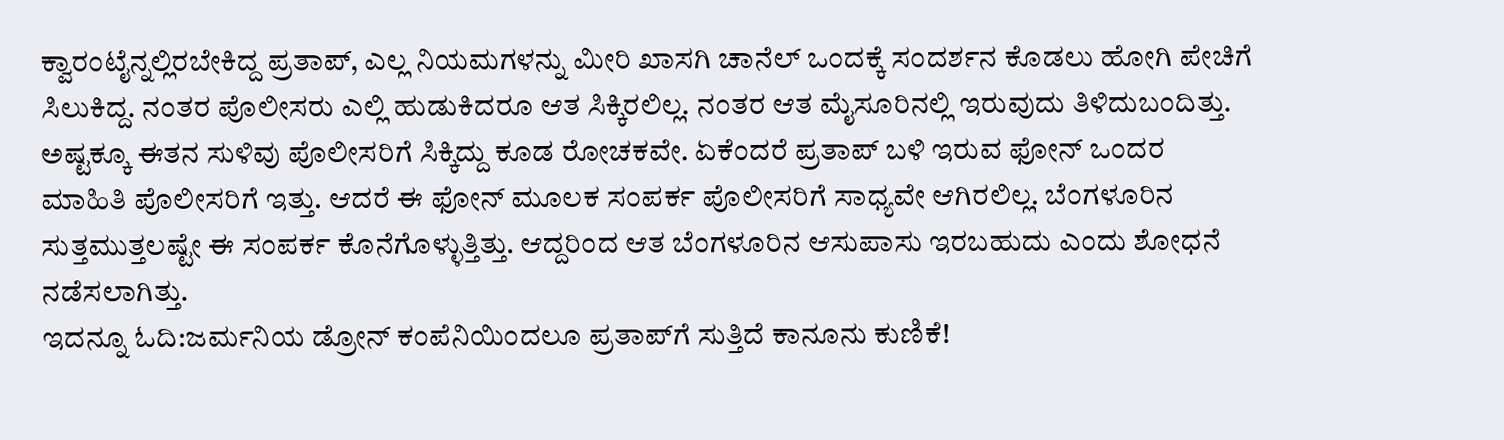ಕ್ವಾರಂಟೈನ್ನಲ್ಲಿರಬೇಕಿದ್ದ ಪ್ರತಾಪ್, ಎಲ್ಲ ನಿಯಮಗಳನ್ನು ಮೀರಿ ಖಾಸಗಿ ಚಾನೆಲ್‌ ಒಂದಕ್ಕೆ ಸಂದರ್ಶನ ಕೊಡಲು ಹೋಗಿ ಪೇಚಿಗೆ ಸಿಲುಕಿದ್ದ. ನಂತರ ಪೊಲೀಸರು ಎಲ್ಲಿ ಹುಡುಕಿದರೂ ಆತ ಸಿಕ್ಕಿರಲಿಲ್ಲ. ನಂತರ ಆತ ಮೈಸೂರಿನಲ್ಲಿ ಇರುವುದು ತಿಳಿದುಬಂದಿತ್ತು.
ಅಷ್ಟಕ್ಕೂ ಈತನ ಸುಳಿವು ಪೊಲೀಸರಿಗೆ ಸಿಕ್ಕಿದ್ದು ಕೂಡ ರೋಚಕವೇ. ಏಕೆಂದರೆ ಪ್ರತಾಪ್‌ ಬಳಿ ಇರುವ ಫೋನ್‌ ಒಂದರ ಮಾಹಿತಿ ಪೊಲೀಸರಿಗೆ ಇತ್ತು. ಆದರೆ ಈ ಫೋನ್‌ ಮೂಲಕ ಸಂಪರ್ಕ ಪೊಲೀಸರಿಗೆ ಸಾಧ್ಯವೇ ಆಗಿರಲಿಲ್ಲ. ಬೆಂಗಳೂರಿನ ಸುತ್ತಮುತ್ತಲಷ್ಟೇ ಈ ಸಂಪರ್ಕ ಕೊನೆಗೊಳ್ಳುತ್ತಿತ್ತು. ಆದ್ದರಿಂದ ಆತ ಬೆಂಗಳೂರಿನ ಆಸುಪಾಸು ಇರಬಹುದು ಎಂದು ಶೋಧನೆ ನಡೆಸಲಾಗಿತ್ತು.
ಇದನ್ನೂ ಓದಿ:ಜರ್ಮನಿಯ ಡ್ರೋನ್‌ ಕಂಪೆನಿಯಿಂದಲೂ ಪ್ರತಾಪ್‌ಗೆ ಸುತ್ತಿದೆ ಕಾನೂನು ಕುಣಿಕೆ!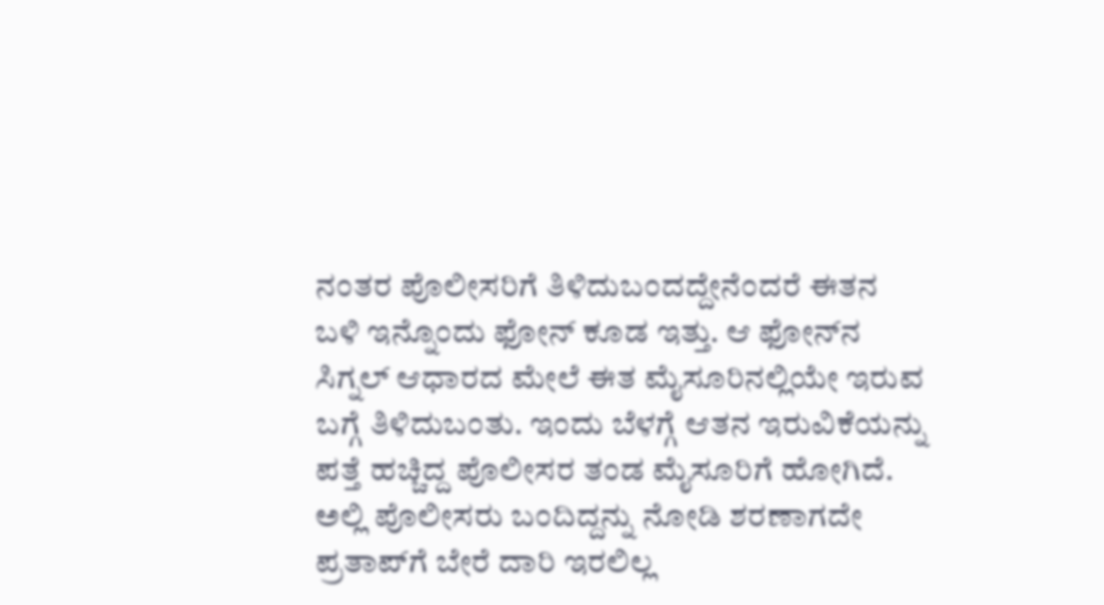ನಂತರ ಪೊಲೀಸರಿಗೆ ತಿಳಿದುಬಂದದ್ದೇನೆಂದರೆ ಈತನ ಬಳಿ ಇನ್ನೊಂದು ಫೋನ್‌ ಕೂಡ ಇತ್ತು. ಆ ಫೋನ್‌ನ ಸಿಗ್ನಲ್‌ ಆಧಾರದ ಮೇಲೆ ಈತ ಮೈಸೂರಿನಲ್ಲಿಯೇ ಇರುವ ಬಗ್ಗೆ ತಿಳಿದುಬಂತು. ಇಂದು ಬೆಳಗ್ಗೆ ಆತನ ಇರುವಿಕೆಯನ್ನು ಪತ್ತೆ ಹಚ್ಚಿದ್ದ ಪೊಲೀಸರ ತಂಡ ಮೈಸೂರಿಗೆ ಹೋಗಿದೆ.
ಅಲ್ಲಿ ಪೊಲೀಸರು ಬಂದಿದ್ದನ್ನು ನೋಡಿ ಶರಣಾಗದೇ ಪ್ರತಾಪ್‌ಗೆ ಬೇರೆ ದಾರಿ ಇರಲಿಲ್ಲ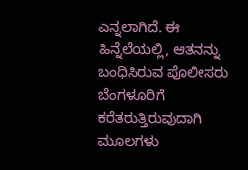ಎನ್ನಲಾಗಿದೆ. ಈ ಹಿನ್ನೆಲೆಯಲ್ಲಿ, ಆತನನ್ನು ಬಂಧಿಸಿರುವ ಪೊಲೀಸರು ಬೆಂಗಳೂರಿಗೆ ಕರೆತರುತ್ತಿರುವುದಾಗಿ ಮೂಲಗಳು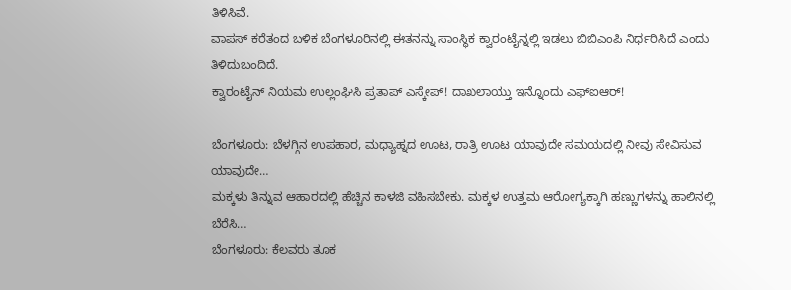ತಿಳಿಸಿವೆ.
ವಾಪಸ್‌ ಕರೆತಂದ ಬಳಿಕ ಬೆಂಗಳೂರಿನಲ್ಲಿ ಈತನನ್ನು ಸಾಂಸ್ಥಿಕ ಕ್ವಾರಂಟೈನ್ನಲ್ಲಿ ಇಡಲು ಬಿಬಿಎಂಪಿ ನಿರ್ಧರಿಸಿದೆ ಎಂದು ತಿಳಿದುಬಂದಿದೆ.
ಕ್ವಾರಂಟೈನ್‌ ನಿಯಮ ಉಲ್ಲಂಘಿಸಿ ಪ್ರತಾಪ್ ಎಸ್ಕೇ‍ಪ್‌! ದಾಖಲಾಯ್ತು ಇನ್ನೊಂದು ಎಫ್‌ಐಆರ್‌!

ಬೆಂಗಳೂರು: ಬೆಳಗ್ಗಿನ ಉಪಹಾರ, ಮಧ್ಯಾಹ್ನದ ಊಟ, ರಾತ್ರಿ ಊಟ ಯಾವುದೇ ಸಮಯದಲ್ಲಿ ನೀವು ಸೇವಿಸುವ ಯಾವುದೇ…
ಮಕ್ಕಳು ತಿನ್ನುವ ಆಹಾರದಲ್ಲಿ ಹೆಚ್ಚಿನ ಕಾಳಜಿ ವಹಿಸಬೇಕು. ಮಕ್ಕಳ ಉತ್ತಮ ಆರೋಗ್ಯಕ್ಕಾಗಿ ಹಣ್ಣುಗಳನ್ನು ಹಾಲಿನಲ್ಲಿ ಬೆರೆಸಿ…
ಬೆಂಗಳೂರು: ಕೆಲವರು ತೂಕ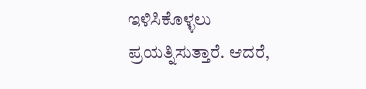ಇಳಿಸಿಕೊಳ್ಳಲು ಪ್ರಯತ್ನಿಸುತ್ತಾರೆ. ಆದರೆ,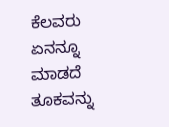ಕೆಲವರು ಏನನ್ನೂ ಮಾಡದೆ ತೂಕವನ್ನು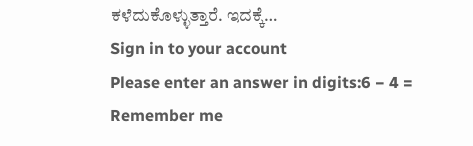ಕಳೆದುಕೊಳ್ಳುತ್ತಾರೆ. ಇದಕ್ಕೆ…
Sign in to your account
Please enter an answer in digits:6 − 4 =
Remember me